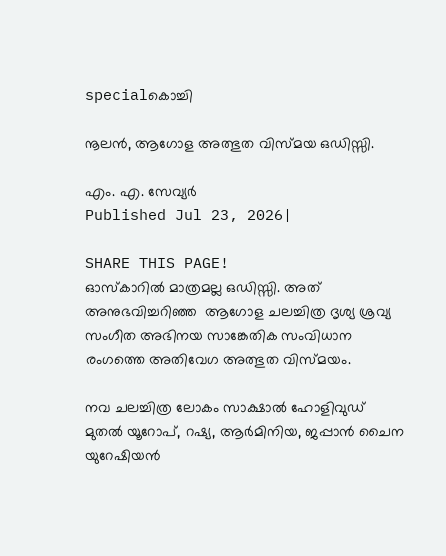specialകൊച്ചി

നൂലൻ, ആഗോള അത്ഭുത വിസ്മയ ഒഡിസ്സി.

എം. എ. സേവ്യർ
Published Jul 23, 2026|

SHARE THIS PAGE!
ഓസ്‌കാറിൽ മാത്രമല്ല ഒഡിസ്സി. അത് അനുഭവിച്ചറിഞ്ഞ  ആഗോള ചലച്ചിത്ര ദൃശ്യ ശ്രവ്യ സംഗീത അഭിനയ സാങ്കേതിക സംവിധാന രംഗത്തെ അതിവേഗ അത്ഭുത വിസ്മയം.

നവ ചലച്ചിത്ര ലോകം സാക്ഷാൽ ഹോളിവുഡ് മുതൽ യൂറോപ്, റഷ്യ, ആർമിനിയ, ജപ്പാൻ ചൈന യുറേഷിയൻ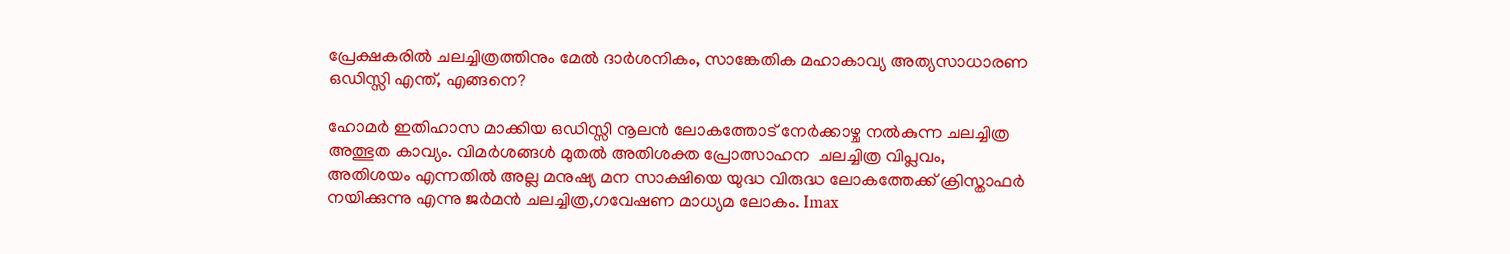പ്രേക്ഷകരിൽ ചലച്ചിത്രത്തിനും മേൽ ദാർശനികം, സാങ്കേതിക മഹാകാവ്യ അത്യസാധാരണ  ഒഡിസ്സി എന്ത്, എങ്ങനെ?

ഹോമർ ഇതിഹാസ മാക്കിയ ഒഡിസ്സി നൂലൻ ലോകത്തോട് നേർക്കാഴ്ച നൽകുന്ന ചലച്ചിത്ര അത്ഭുത കാവ്യം. വിമർശങ്ങൾ മുതൽ അതിശക്ത പ്രോത്സാഹന  ചലച്ചിത്ര വിപ്ലവം, അതിശയം എന്നതിൽ അല്ല മനുഷ്യ മന സാക്ഷിയെ യുദ്ധ വിരുദ്ധ ലോകത്തേക്ക് ക്രിസ്താഫർ നയിക്കുന്നു എന്നു ജർമൻ ചലച്ചിത്ര,ഗവേഷണ മാധ്യമ ലോകം. Imax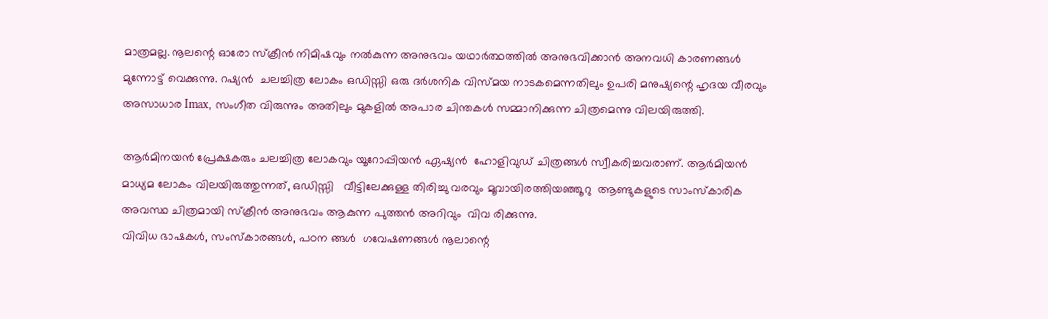മാത്രമല്ല. നൂലന്റെ ഓരോ സ്ക്രീൻ നിമിഷവും നൽകുന്ന അനുഭവം യഥാർത്ഥത്തിൽ അനുഭവിക്കാൻ അനവധി കാരണങ്ങൾ  മുന്നോട്ട് വെക്കുന്നു. റഷ്യൻ  ചലച്ചിത്ര ലോകം ഒഡിസ്സി ഒരു ദർശനിക വിസ്മയ നാടകമെന്നതിലും ഉപരി മനുഷ്യന്റെ ഹൃദയ വീരവും അസാധാര Imax, സംഗീത വിരുന്നും അതിലും മുകളിൽ അപാര ചിന്തകൾ സമ്മാനിക്കുന്ന ചിത്രമെന്നു വിലയിരുത്തി.

ആർമിനയൻ പ്രേക്ഷകരും ചലച്ചിത്ര ലോകവും യൂറോപ്പിയൻ ഏഷ്യൻ  ഹോളിവുഡ് ചിത്രങ്ങൾ സ്വീകരിച്ചവരാണ്. ആർമിയൻ മാധ്യമ ലോകം വിലയിരുത്തുന്നത്, ഒഡിസ്സി   വീട്ടിലേക്കുള്ള തിരിച്ചു വരവും മൂവായിരത്തിയഞ്ഞൂറു  ആണ്ടുകളുടെ സാംസ്‌കാരിക അവസ്ഥ ചിത്രമായി സ്‌ക്രീൻ അനുഭവം ആകുന്ന പുത്തൻ അറിവും  വിവ രിക്കുന്നു.
വിവിധ ഭാഷകൾ, സംസ്കാരങ്ങൾ, പഠന ങ്ങൾ  ഗവേഷണങ്ങൾ നൂലാന്റെ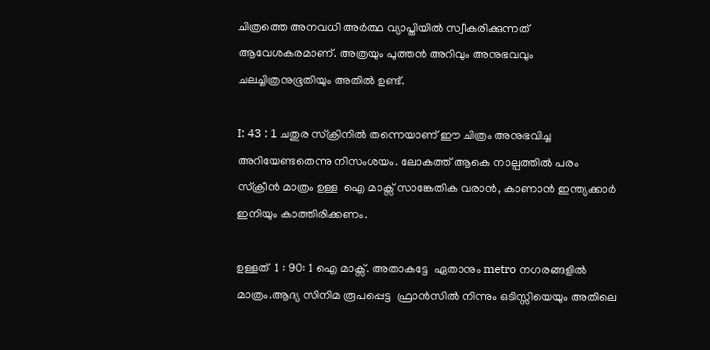ചിത്രത്തെ അനവധി അർത്ഥ വ്യാപ്തിയിൽ സ്വീകരിക്കുന്നത് ആവേശകരമാണ്. അത്രയും പുത്തൻ അറിവും അനുഭവവും ചലച്ചിത്രനുഭൂതിയും അതിൽ ഉണ്ട്.

I: 43 : 1 ചതുര സ്ക്രിനിൽ തന്നെയാണ് ഈ ചിത്രം അനുഭവിച്ച അറിയേണ്ടതെന്നു നിസംശയം. ലോകത്ത് ആകെ നാല്പത്തിൽ പരം സ്ക്രീൻ മാത്രം ഉള്ള  ഐ മാക്സ് സാങ്കേതിക വരാൻ, കാണാൻ ഇന്ത്യക്കാർ ഇനിയും കാത്തിരിക്കണം.

ഉള്ളത്  1 : 90: 1 ഐ മാക്സ്. അതാകട്ടേ  ഏതാനും metro നഗരങ്ങളിൽ മാത്രം.ആദ്യ സിനിമ രൂപപ്പെട്ട  ഫ്രാൻ‌സിൽ നിന്നും ഒടിസ്സിയെയും അതിലെ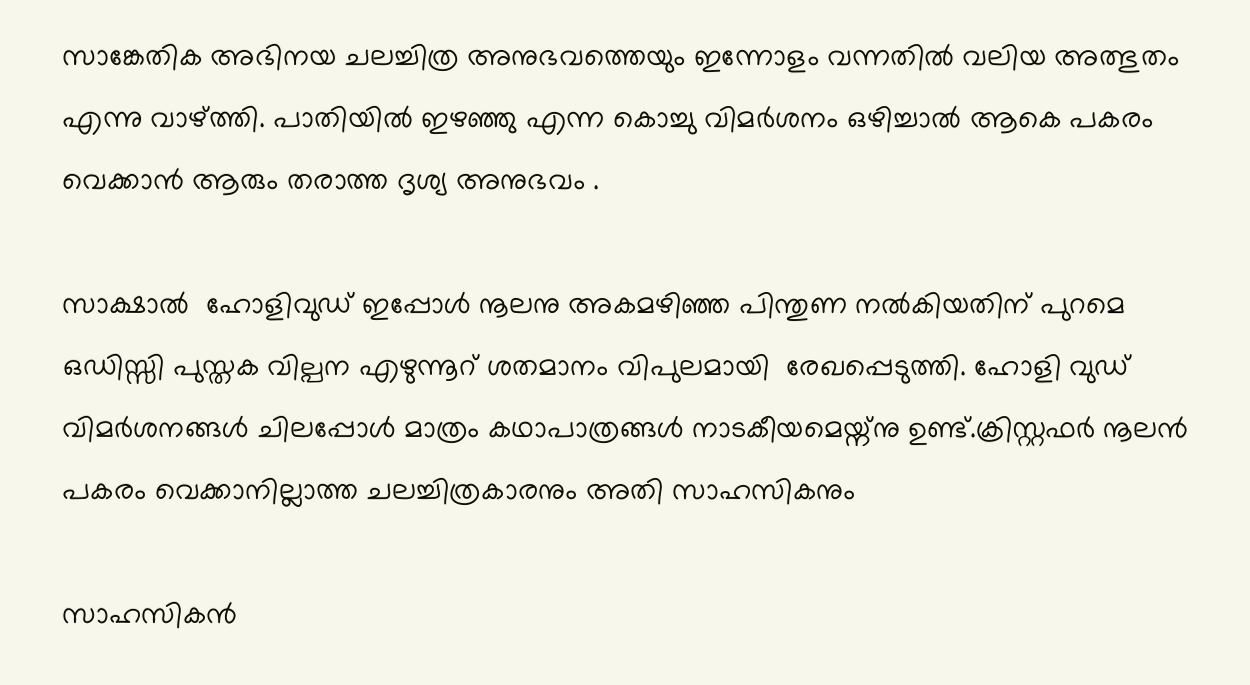സാങ്കേതിക അഭിനയ ചലച്ചിത്ര അനുഭവത്തെയും ഇന്നോളം വന്നതിൽ വലിയ അത്ഭുതം എന്നു വാഴ്ത്തി. പാതിയിൽ ഇഴഞ്ഞു എന്ന കൊച്ചു വിമർശനം ഒഴിച്ചാൽ ആകെ പകരം വെക്കാൻ ആരും തരാത്ത ദൃശ്യ അനുഭവം .

സാക്ഷാൽ  ഹോളിവുഡ് ഇപ്പോൾ നൂലനു അകമഴിഞ്ഞ പിന്തുണ നൽകിയതിന് പുറമെ ഒഡിസ്സി പുസ്തക വില്പന എഴുന്നൂറ്‌ ശതമാനം വിപുലമായി  രേഖപ്പെടുത്തി. ഹോളി വുഡ്  വിമർശനങ്ങൾ ചിലപ്പോൾ മാത്രം കഥാപാത്രങ്ങൾ നാടകീയമെയ്ന്നു ഉണ്ട്.ക്രിസ്റ്റഫർ നൂലൻ പകരം വെക്കാനില്ലാത്ത ചലച്ചിത്രകാരനും അതി സാഹസികനും

സാഹസികൻ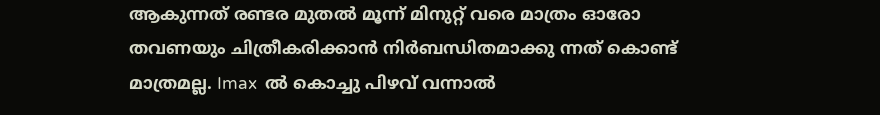ആകുന്നത് രണ്ടര മുതൽ മൂന്ന് മിനുറ്റ് വരെ മാത്രം ഓരോ തവണയും ചിത്രീകരിക്കാൻ നിർബന്ധിതമാക്കു ന്നത് കൊണ്ട് മാത്രമല്ല. Imax  ൽ കൊച്ചു പിഴവ് വന്നാൽ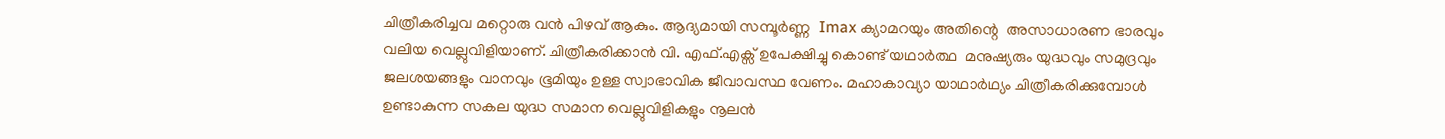ചിത്രീകരിച്ചവ മറ്റൊരു വൻ പിഴവ് ആകും. ആദ്യമായി സമ്പൂർണ്ണ  Imax ക്യാമറയും അതിന്റെ  അസാധാരണ ഭാരവും വലിയ വെല്ലുവിളിയാണ്. ചിത്രീകരിക്കാൻ വി. എഫ്.എക്സ് ഉപേക്ഷിച്ചു കൊണ്ട് യഥാർത്ഥ  മനുഷ്യരും യുദ്ധവും സമുദ്രവും ജലശയങ്ങളും വാനവും ഭൂമിയും ഉള്ള സ്വാഭാവിക ജീവാവസ്ഥ വേണം. മഹാകാവ്യാ യാഥാർഥ്യം ചിത്രീകരിക്കുമ്പോൾ ഉണ്ടാകുന്ന സകല യുദ്ധ സമാന വെല്ലുവിളികളും നൂലൻ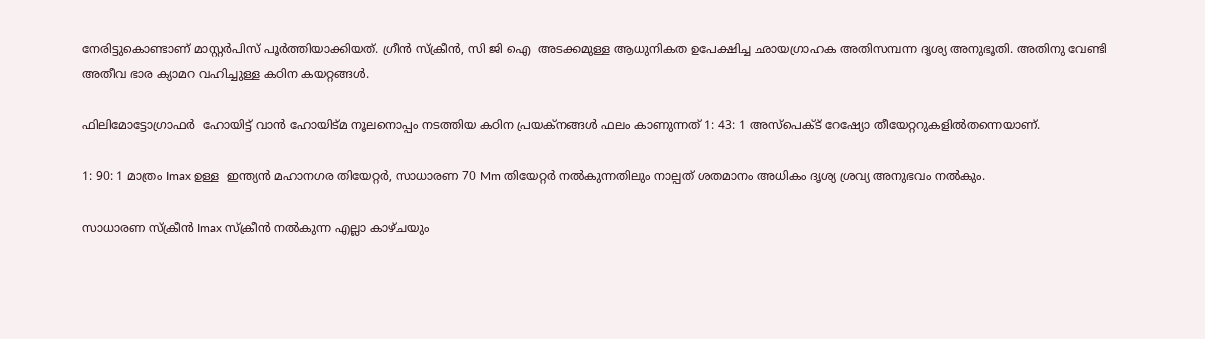നേരിട്ടുകൊണ്ടാണ് മാസ്റ്റർപിസ് പൂർത്തിയാക്കിയത്. ഗ്രീൻ സ്ക്രീൻ, സി ജി ഐ  അടക്കമുള്ള ആധുനികത ഉപേക്ഷിച്ച ഛായഗ്രാഹക അതിസമ്പന്ന ദൃശ്യ അനുഭൂതി. അതിനു വേണ്ടി  അതീവ ഭാര ക്യാമറ വഹിച്ചുള്ള കഠിന കയറ്റങ്ങൾ.

ഫിലിമോട്ടോഗ്രാഫർ  ഹോയിട്ട് വാൻ ഹോയിട്മ നൂലനൊപ്പം നടത്തിയ കഠിന പ്രയക്നങ്ങൾ ഫലം കാണുന്നത് 1: 43: 1 അസ്‌പെക്ട് റേഷ്യോ തീയേറ്ററുകളിൽതന്നെയാണ്.

1: 90: 1 മാത്രം Imax ഉള്ള  ഇന്ത്യൻ മഹാനഗര തിയേറ്റർ, സാധാരണ 70 Mm തിയേറ്റർ നൽകുന്നതിലും നാല്പത് ശതമാനം അധികം ദൃശ്യ ശ്രവ്യ അനുഭവം നൽകും.

സാധാരണ സ്ക്രീൻ Imax സ്ക്രീൻ നൽകുന്ന എല്ലാ കാഴ്ചയും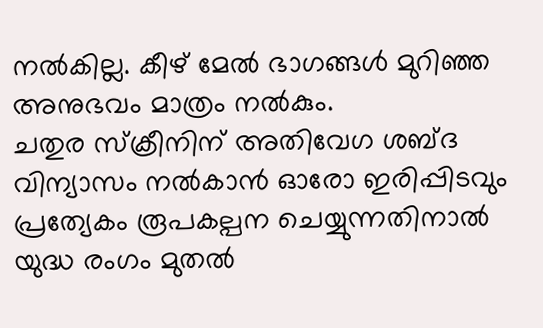നൽകില്ല. കീഴ് മേൽ ഭാഗങ്ങൾ മുറിഞ്ഞ അനുഭവം മാത്രം നൽകും.
ചതുര സ്ക്രീനിന് അതിവേഗ ശബ്ദ വിന്യാസം നൽകാൻ ഓരോ ഇരിപ്പിടവും പ്രത്യേകം രൂപകല്പന ചെയ്യുന്നതിനാൽ  യുദ്ധ രംഗം മുതൽ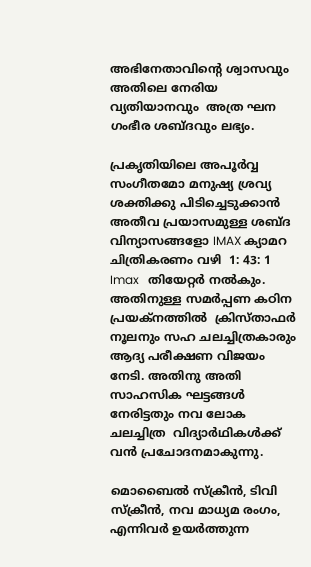അഭിനേതാവിന്റെ ശ്വാസവും അതിലെ നേരിയ വ്യതിയാനവും  അത്ര ഘന ഗംഭീര ശബ്ദവും ലഭ്യം.

പ്രകൃതിയിലെ അപൂർവ്വ സംഗീതമോ മനുഷ്യ ശ്രവ്യ ശക്തിക്കു പിടിച്ചെടുക്കാൻ അതീവ പ്രയാസമുള്ള ശബ്ദ വിന്യാസങ്ങളോ IMAX ക്യാമറ ചിത്രികരണം വഴി  1: 43: 1 Imax   തിയേറ്റർ നൽകും. അതിനുള്ള സമർപ്പണ കഠിന പ്രയക്നത്തിൽ  ക്രിസ്താഫർ നൂലനും സഹ ചലച്ചിത്രകാരും ആദ്യ പരീക്ഷണ വിജയം നേടി. അതിനു അതി സാഹസിക ഘട്ടങ്ങൾ നേരിട്ടതും നവ ലോക ചലച്ചിത്ര  വിദ്യാർഥികൾക്ക് വൻ പ്രചോദനമാകുന്നു.

മൊബൈൽ സ്ക്രീൻ, ടിവി സ്ക്രീൻ, നവ മാധ്യമ രംഗം, എന്നിവർ ഉയർത്തുന്ന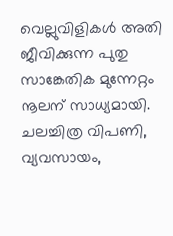വെല്ലുവിളികൾ അതി ജീവിക്കുന്ന പുതു സാങ്കേതിക മുന്നേറ്റം നൂലന് സാധ്യമായി. ചലച്ചിത്ര വിപണി, വ്യവസായം,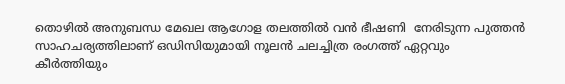തൊഴിൽ അനുബന്ധ മേഖല ആഗോള തലത്തിൽ വൻ ഭീഷണി  നേരിടുന്ന പുത്തൻ സാഹചര്യത്തിലാണ് ഒഡിസിയുമായി നൂലൻ ചലച്ചിത്ര രംഗത്ത് ഏറ്റവും
കീർത്തിയും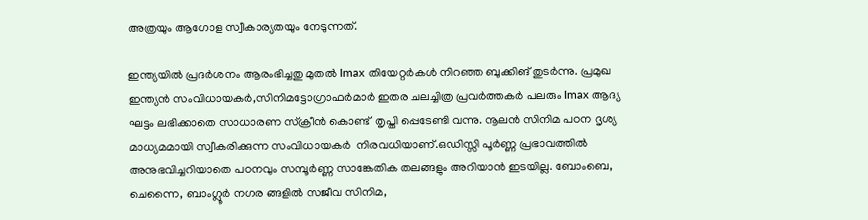അത്രയും ആഗോള സ്വീകാര്യതയും നേടുന്നത്.

ഇന്ത്യയിൽ പ്രദർശനം ആരംഭിച്ചതു മുതൽ Imax തിയേറ്റർകൾ നിറഞ്ഞ ബുക്കിങ് തുടർന്നു. പ്രമുഖ ഇന്ത്യൻ സംവിധായകർ,സിനിമട്ടോഗ്രാഫർമാർ ഇതര ചലച്ചിത്ര പ്രവർത്തകർ പലരും Imax ആദ്യ ഘട്ടം ലഭിക്കാതെ സാധാരണ സ്ക്രീൻ കൊണ്ട്  തൃപ്തി പ്പെടേണ്ടി വന്നു. നൂലൻ സിനിമ പഠന ദൃശ്യ മാധ്യമമായി സ്വീകരിക്കുന്ന സംവിധായകർ  നിരവധിയാണ്.ഒഡിസ്സി പൂർണ്ണ പ്രഭാവത്തിൽ അനുഭവിച്ചറിയാതെ പഠനവും സമ്പൂർണ്ണ സാങ്കേതിക തലങ്ങളും അറിയാൻ ഇടയില്ല. ബോംബെ, ചെന്നൈ, ബാംഗ്ലൂർ നഗര ങ്ങളിൽ സജീവ സിനിമ,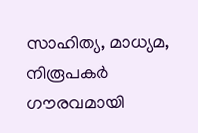സാഹിത്യ, മാധ്യമ, നിരൂപകർ ഗൗരവമായി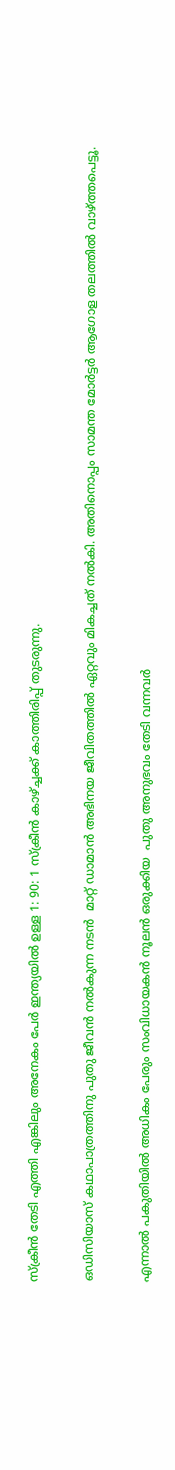സ്ക്രീൻ തേടി എത്തി എങ്കിലും അനേകം പേർ ഇന്ത്യയിൽ ഉള്ള 1: 90: 1 സ്ക്രീൻ കാഴ്ച്ചക്ക് കാത്തിരിപ്പ് തുടരുന്നു.

ഒഡിസിയാസ് കഥാപാത്രത്തിനു പുതു ജീവൻ നൽകുന്ന നടൻ  മാറ്റ് ഡാമാൻ അഭിനയ ജീവിതത്തിൽ ഏറ്റവും മികച്ചത് നൽകി. അതിനൊപ്പം സാമന്ത മോർട്ടർ ആഗോള തലത്തിൽ വാഴ്ത്തപെട്ടൂ.

എന്നാൽ പകുതിയിൽ അധികം പേരും സംവിധായകൻ നൂലൻ ഒരുക്കിയ  പുതു അനുഭവം തേടി വന്നവർ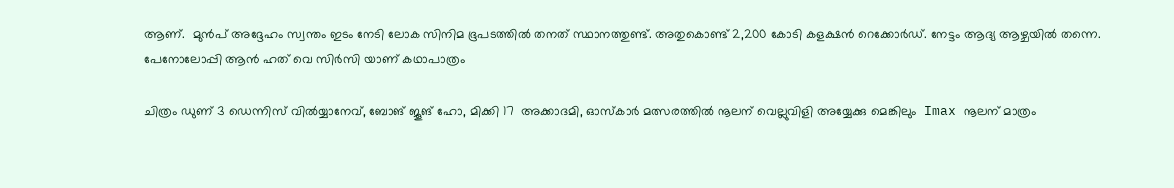ആണ്.  മുൻപ് അദ്ദേഹം സ്വന്തം ഇടം നേടി ലോക സിനിമ ഭൂപടത്തിൽ തനത് സ്ഥാനത്തുണ്ട്. അതുകൊണ്ട് 2,200 കോടി കളക്ഷൻ റെക്കോർഡ്. നേട്ടം ആദ്യ ആഴ്ചയിൽ തന്നെ. പേനോലോപ്പി ആൻ ഹത് വെ സിർസി യാണ് കഥാപാത്രം

ചിത്രം ഡുണ് 3 ഡെന്നിസ് വിൽയ്യാനേവ്, ബോങ് ജൂങ് ഹോ, മിക്കി 17  അക്കാദമി, ഓസ്കാർ മത്സരത്തിൽ നൂലന് വെല്ലുവിളി അയ്യേക്കു മെങ്കിലും  Imax നൂലന് മാത്രം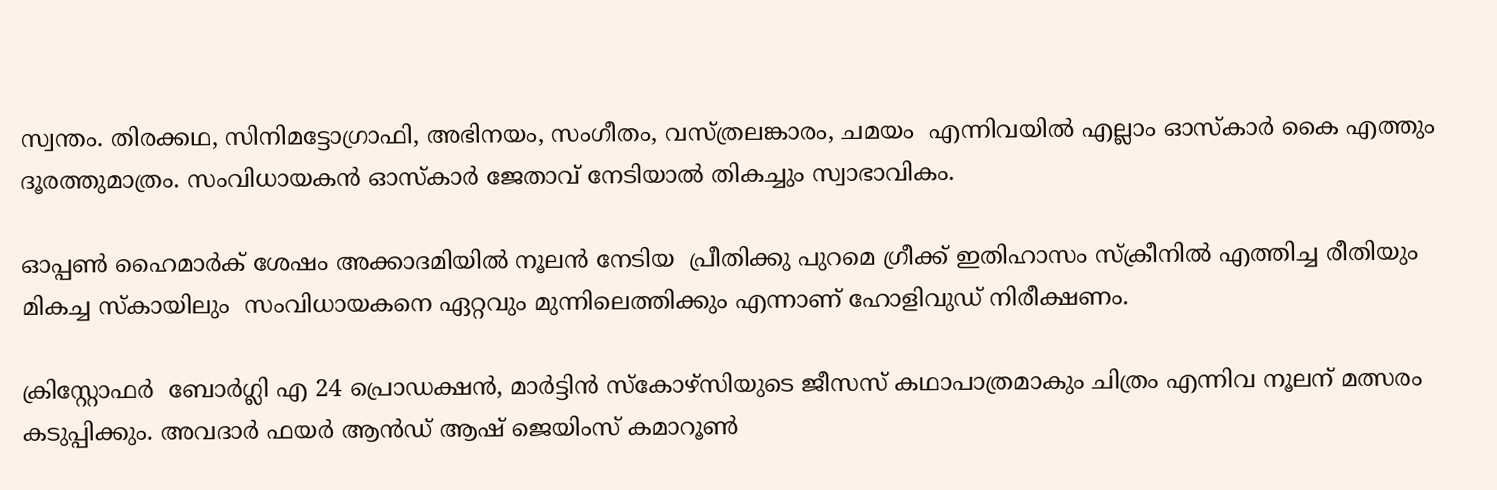സ്വന്തം. തിരക്കഥ, സിനിമട്ടോഗ്രാഫി, അഭിനയം, സംഗീതം, വസ്ത്രലങ്കാരം, ചമയം  എന്നിവയിൽ എല്ലാം ഓസ്കാർ കൈ എത്തും ദൂരത്തുമാത്രം. സംവിധായകൻ ഓസ്കാർ ജേതാവ് നേടിയാൽ തികച്ചും സ്വാഭാവികം.

ഓപ്പൺ ഹൈമാർക് ശേഷം അക്കാദമിയിൽ നൂലൻ നേടിയ  പ്രീതിക്കു പുറമെ ഗ്രീക്ക് ഇതിഹാസം സ്‌ക്രീനിൽ എത്തിച്ച രീതിയും മികച്ച സ്കായിലും  സംവിധായകനെ ഏറ്റവും മുന്നിലെത്തിക്കും എന്നാണ് ഹോളിവുഡ് നിരീക്ഷണം.

ക്രിസ്റ്റോഫർ  ബോർഗ്ലി എ 24 പ്രൊഡക്ഷൻ, മാർട്ടിൻ സ്കോഴ്‌സിയുടെ ജീസസ് കഥാപാത്രമാകും ചിത്രം എന്നിവ നൂലന് മത്സരം കടുപ്പിക്കും. അവദാർ ഫയർ ആൻഡ് ആഷ് ജെയിംസ് കമാറൂൺ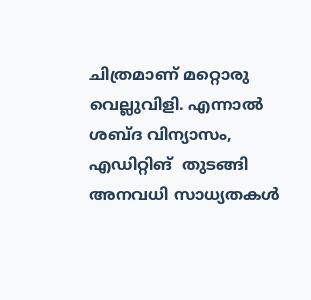ചിത്രമാണ് മറ്റൊരു വെല്ലുവിളി. എന്നാൽ ശബ്ദ വിന്യാസം, എഡിറ്റിങ്  തുടങ്ങി അനവധി സാധ്യതകൾ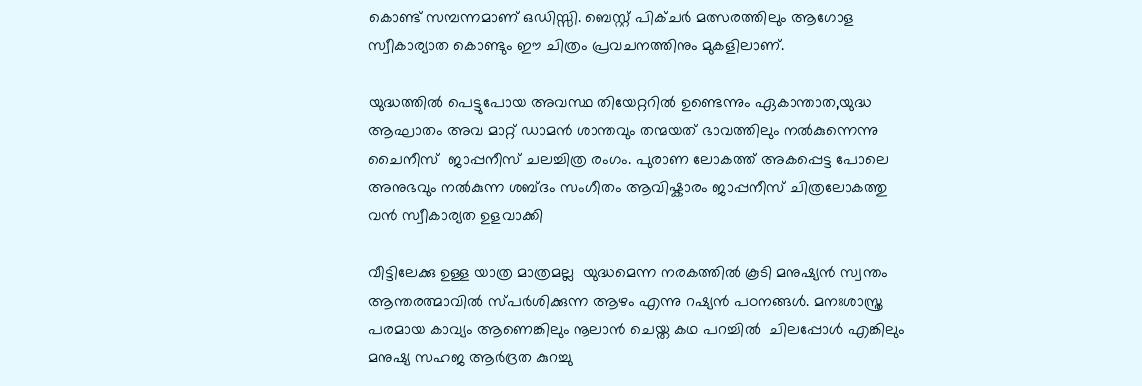കൊണ്ട് സമ്പന്നമാണ് ഒഡിസ്സി. ബെസ്റ്റ് പിക്ചർ മത്സരത്തിലും ആഗോള സ്വീകാര്യാത കൊണ്ടും ഈ ചിത്രം പ്രവചനത്തിനും മുകളിലാണ്.

യുദ്ധത്തിൽ പെട്ടുപോയ അവസ്ഥ തിയേറ്ററിൽ ഉണ്ടെന്നും ഏകാന്താത,യുദ്ധ ആഘാതം അവ മാറ്റ് ഡാമൻ ശാന്തവും തന്മയത് ഭാവത്തിലും നൽകുന്നെന്നു ചൈനീസ്  ജാപ്പനീസ് ചലച്ചിത്ര രംഗം. പുരാണ ലോകത്ത് അകപ്പെട്ട പോലെ അനുഭവും നൽകുന്ന ശബ്ദം സംഗീതം ആവിഷ്കാരം ജാപ്പനീസ് ചിത്രലോകത്തു വൻ സ്വീകാര്യത ഉളവാക്കി

വീട്ടിലേക്കു ഉള്ള യാത്ര മാത്രമല്ല  യുദ്ധമെന്ന നരകത്തിൽ കൂടി മനുഷ്യൻ സ്വന്തം ആന്തരത്മാവിൽ സ്പർശിക്കുന്ന ആഴം എന്നു റഷ്യൻ പഠനങ്ങൾ. മനഃശാസ്ത്ര പരമായ കാവ്യം ആണെങ്കിലും നൂലാൻ ചെയ്ത കഥ പറച്ചിൽ  ചിലപ്പോൾ എങ്കിലും മനുഷ്യ സഹജ ആർദ്രത കുറച്ചു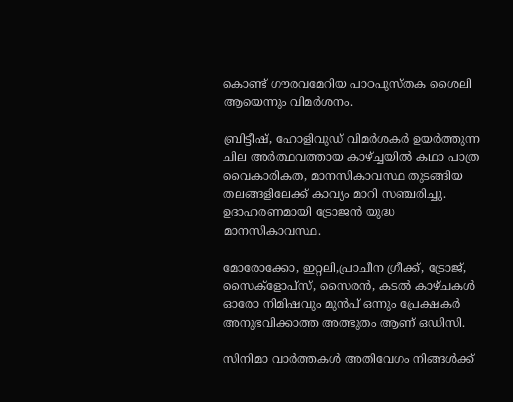കൊണ്ട് ഗൗരവമേറിയ പാഠപുസ്തക ശൈലി ആയെന്നും വിമർശനം.

ബ്രിട്ടീഷ്, ഹോളിവുഡ് വിമർശകർ ഉയർത്തുന്ന ചില അർത്ഥവത്തായ കാഴ്ച്ചയിൽ കഥാ പാത്ര വൈകാരികത, മാനസികാവസ്ഥ തുടങ്ങിയ  തലങ്ങളിലേക്ക് കാവ്യം മാറി സഞ്ചരിച്ചു. ഉദാഹരണമായി ട്രോജൻ യുദ്ധ മാനസികാവസ്ഥ.

മോരോക്കോ, ഇറ്റലി,പ്രാചീന ഗ്രീക്ക്‌, ട്രോജ്, സൈക്ളോപ്സ്, സൈരൻ, കടൽ കാഴ്ചകൾ ഓരോ നിമിഷവും മുൻപ് ഒന്നും പ്രേക്ഷകർ അനുഭവിക്കാത്ത അത്ഭുതം ആണ്‌ ഒഡിസി.

സിനിമാ വാര്‍ത്തകള്‍ അതിവേഗം നിങ്ങള്‍ക്ക്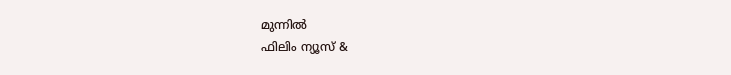മുന്നില്‍
ഫിലിം ന്യൂസ് &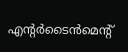എന്റർടൈൻമെന്റ്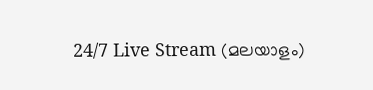24/7 Live Stream (മലയാളം)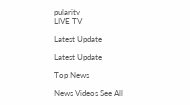pularitv
LIVE TV

Latest Update

Latest Update

Top News

News Videos See All